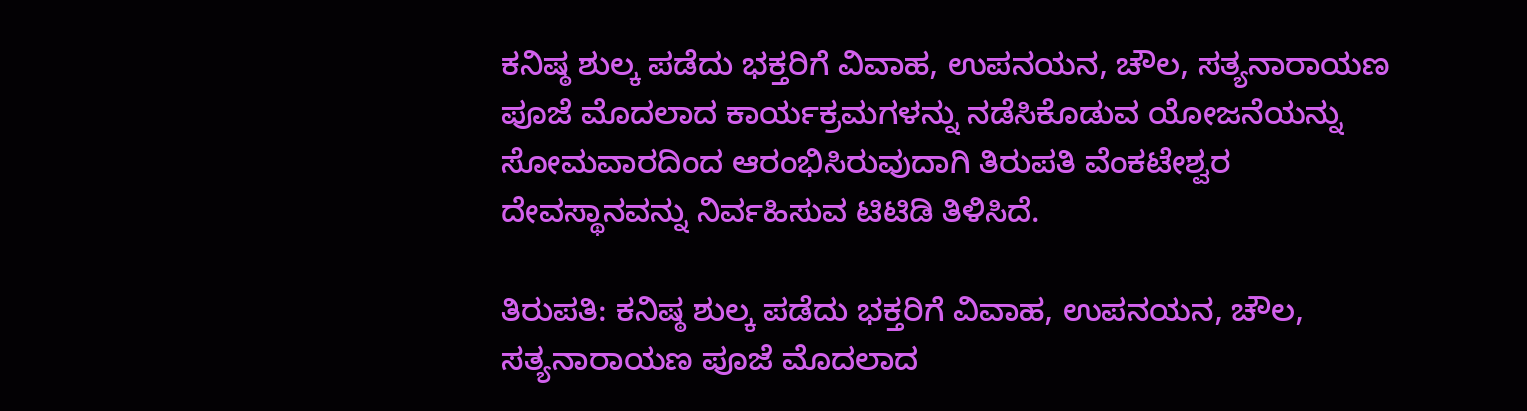ಕನಿಷ್ಠ ಶುಲ್ಕ ಪಡೆದು ಭಕ್ತರಿಗೆ ವಿವಾಹ, ಉಪನಯನ, ಚೌಲ, ಸತ್ಯನಾರಾಯಣ ಪೂಜೆ ಮೊದಲಾದ ಕಾರ್ಯಕ್ರಮಗಳನ್ನು ನಡೆಸಿಕೊಡುವ ಯೋಜನೆಯನ್ನು ಸೋಮವಾರದಿಂದ ಆರಂಭಿಸಿರುವುದಾಗಿ ತಿರುಪತಿ ವೆಂಕಟೇಶ್ವರ ದೇವಸ್ಥಾನವನ್ನು ನಿರ್ವಹಿಸುವ ಟಿಟಿಡಿ ತಿಳಿಸಿದೆ.

ತಿರುಪತಿ: ಕನಿಷ್ಠ ಶುಲ್ಕ ಪಡೆದು ಭಕ್ತರಿಗೆ ವಿವಾಹ, ಉಪನಯನ, ಚೌಲ, ಸತ್ಯನಾರಾಯಣ ಪೂಜೆ ಮೊದಲಾದ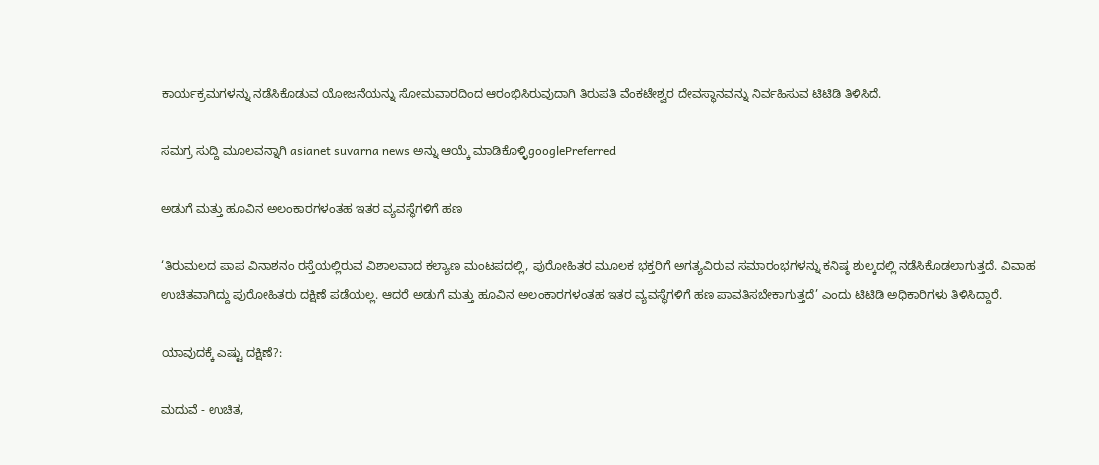ಕಾರ್ಯಕ್ರಮಗಳನ್ನು ನಡೆಸಿಕೊಡುವ ಯೋಜನೆಯನ್ನು ಸೋಮವಾರದಿಂದ ಆರಂಭಿಸಿರುವುದಾಗಿ ತಿರುಪತಿ ವೆಂಕಟೇಶ್ವರ ದೇವಸ್ಥಾನವನ್ನು ನಿರ್ವಹಿಸುವ ಟಿಟಿಡಿ ತಿಳಿಸಿದೆ.

ಸಮಗ್ರ ಸುದ್ದಿ ಮೂಲವನ್ನಾಗಿ asianet suvarna news ಅನ್ನು ಆಯ್ಕೆ ಮಾಡಿಕೊಳ್ಳಿgooglePreferred

ಅಡುಗೆ ಮತ್ತು ಹೂವಿನ ಅಲಂಕಾರಗಳಂತಹ ಇತರ ವ್ಯವಸ್ಥೆಗಳಿಗೆ ಹಣ

‘ತಿರುಮಲದ ಪಾಪ ವಿನಾಶನಂ ರಸ್ತೆಯಲ್ಲಿರುವ ವಿಶಾಲವಾದ ಕಲ್ಯಾಣ ಮಂಟಪದಲ್ಲಿ, ಪುರೋಹಿತರ ಮೂಲಕ ಭಕ್ತರಿಗೆ ಅಗತ್ಯವಿರುವ ಸಮಾರಂಭಗಳನ್ನು ಕನಿಷ್ಠ ಶುಲ್ಕದಲ್ಲಿ ನಡೆಸಿಕೊಡಲಾಗುತ್ತದೆ. ವಿವಾಹ ಉಚಿತವಾಗಿದ್ದು ಪುರೋಹಿತರು ದಕ್ಷಿಣೆ ಪಡೆಯಲ್ಲ. ಆದರೆ ಅಡುಗೆ ಮತ್ತು ಹೂವಿನ ಅಲಂಕಾರಗಳಂತಹ ಇತರ ವ್ಯವಸ್ಥೆಗಳಿಗೆ ಹಣ ಪಾವತಿಸಬೇಕಾಗುತ್ತದೆ’ ಎಂದು ಟಿಟಿಡಿ ಅಧಿಕಾರಿಗಳು ತಿಳಿಸಿದ್ದಾರೆ.

ಯಾವುದಕ್ಕೆ ಎಷ್ಟು ದಕ್ಷಿಣೆ?:

ಮದುವೆ - ಉಚಿತ,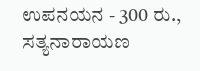ಉಪನಯನ - 300 ರು., ಸತ್ಯನಾರಾಯಣ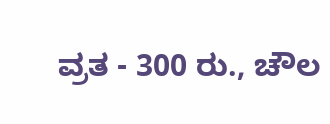ವ್ರತ - 300 ರು., ಚೌಲ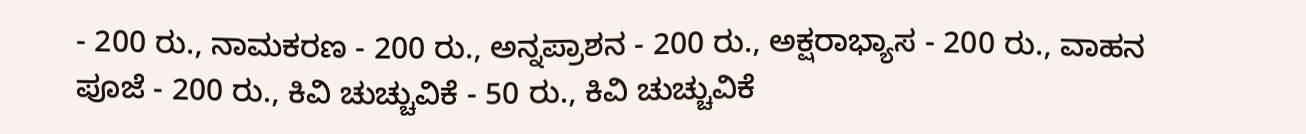- 200 ರು., ನಾಮಕರಣ - 200 ರು., ಅನ್ನಪ್ರಾಶನ - 200 ರು., ಅಕ್ಷರಾಭ್ಯಾಸ - 200 ರು., ವಾಹನ ಪೂಜೆ - 200 ರು., ಕಿವಿ ಚುಚ್ಚುವಿಕೆ - 50 ರು., ಕಿವಿ ಚುಚ್ಚುವಿಕೆ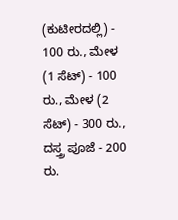(ಕುಟೀರದಲ್ಲಿ) - 100 ರು., ಮೇಳ (1 ಸೆಟ್) - 100 ರು., ಮೇಳ (2 ಸೆಟ್) - 300 ರು., ದಸ್ತ್ರ ಪೂಜೆ - 200 ರು.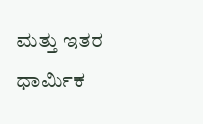ಮತ್ತು ಇತರ ಧಾರ್ಮಿಕ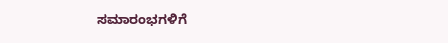ಸಮಾರಂಭಗಳಿಗೆ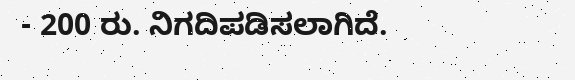- 200 ರು. ನಿಗದಿಪಡಿಸಲಾಗಿದೆ.